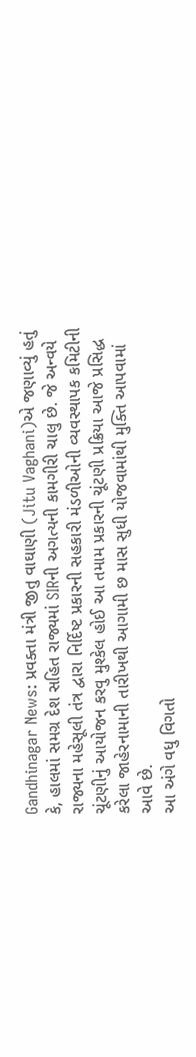Gandhinagar News: પ્રવક્તા મંત્રી જીતુ વાઘાણી (Jitu Vaghani)એ જણાવ્યું હતું કે, હાલમાં સમગ્ર દેશ સહિત રાજ્યમાં SIRની અગત્યની કામગીરી ચાલુ છે. જે અન્વયે રાજ્યના મહેસૂલી તંત્ર દ્વારા નિર્દિષ્ટ પ્રકારની સહકારી મંડળીઓની વ્યવસ્થાપક કમિટીની ચૂંટણીનું આયોજન કરવુ મુશ્કેલ હોઈ આ તમામ પ્રકારની ચૂંટણી પ્રક્રિયા આજે પ્રસિદ્ધ કરેલા જાહેરનામાની તારીખથી આગામી છ માસ સુધી યોજવામાંથી મુક્તિ આપવામાં આવે છે.
આ અંગે વધુ વિગતો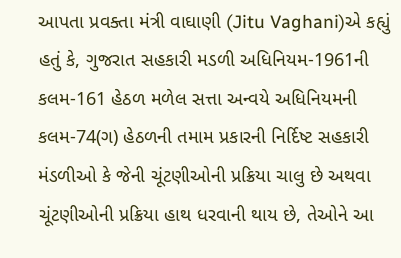આપતા પ્રવક્તા મંત્રી વાઘાણી (Jitu Vaghani)એ કહ્યું હતું કે, ગુજરાત સહકારી મડળી અધિનિયમ-1961ની કલમ-161 હેઠળ મળેલ સત્તા અન્વયે અધિનિયમની કલમ-74(ગ) હેઠળની તમામ પ્રકારની નિર્દિષ્ટ સહકારી મંડળીઓ કે જેની ચૂંટણીઓની પ્રક્રિયા ચાલુ છે અથવા ચૂંટણીઓની પ્રક્રિયા હાથ ધરવાની થાય છે, તેઓને આ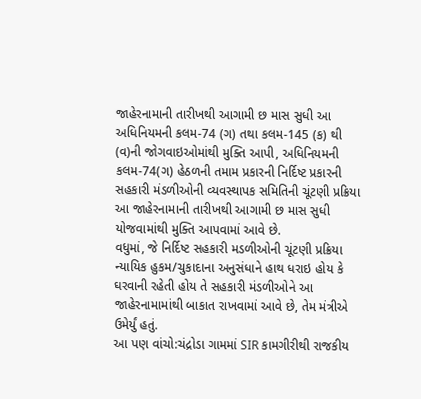જાહેરનામાની તારીખથી આગામી છ માસ સુધી આ અધિનિયમની કલમ-74 (ગ) તથા કલમ-145 (ક) થી (વ)ની જોગવાઇઓમાંથી મુક્તિ આપી, અધિનિયમની કલમ-74(ગ) હેઠળની તમામ પ્રકારની નિર્દિષ્ટ પ્રકારની સહકારી મંડળીઓની વ્યવસ્થાપક સમિતિની ચૂંટણી પ્રક્રિયા આ જાહેરનામાની તારીખથી આગામી છ માસ સુધી યોજવામાંથી મુક્તિ આપવામાં આવે છે.
વધુમાં, જે નિર્દિષ્ટ સહકારી મડળીઓની ચૂંટણી પ્રક્રિયા ન્યાયિક હુકમ/ચુકાદાના અનુસંધાને હાથ ધરાઇ હોય કે ઘરવાની રહેતી હોય તે સહકારી મંડળીઓને આ જાહેરનામામાંથી બાકાત રાખવામાં આવે છે, તેમ મંત્રીએ ઉમેર્યું હતું.
આ પણ વાંચો:ચંદ્રોડા ગામમાં SIR કામગીરીથી રાજકીય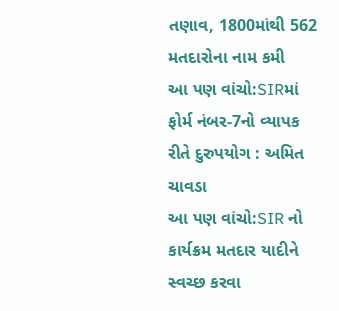તણાવ, 1800માંથી 562 મતદારોના નામ કમી
આ પણ વાંચો:SIRમાં ફોર્મ નંબર-7નો વ્યાપક રીતે દુરુપયોગ : અમિત ચાવડા
આ પણ વાંચો:SIR નો કાર્યક્રમ મતદાર યાદીને સ્વચ્છ કરવા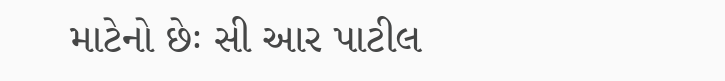માટેનો છેઃ સી આર પાટીલ